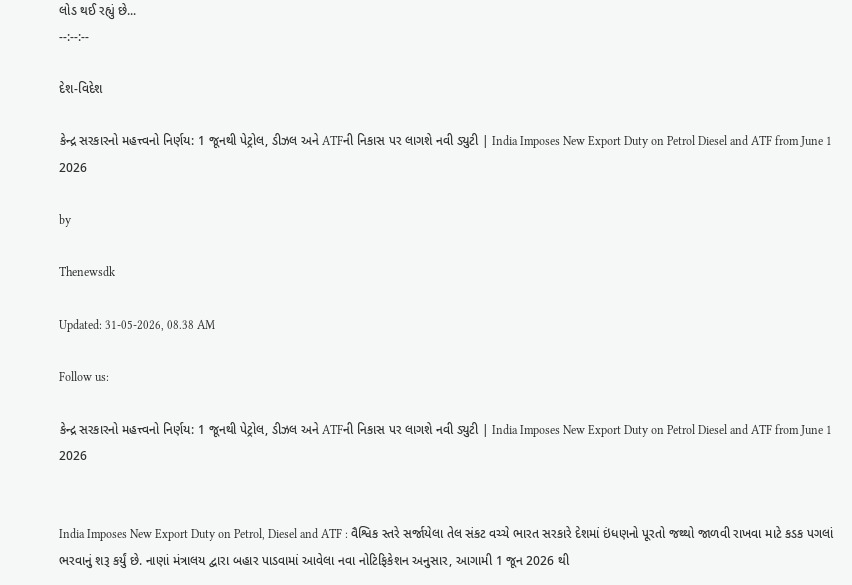લોડ થઈ રહ્યું છે...
--:--:--

દેશ-વિદેશ

કેન્દ્ર સરકારનો મહત્ત્વનો નિર્ણય: 1 જૂનથી પેટ્રોલ, ડીઝલ અને ATFની નિકાસ પર લાગશે નવી ડ્યુટી | India Imposes New Export Duty on Petrol Diesel and ATF from June 1 2026

by

Thenewsdk

Updated: 31-05-2026, 08.38 AM

Follow us:

કેન્દ્ર સરકારનો મહત્ત્વનો નિર્ણય: 1 જૂનથી પેટ્રોલ, ડીઝલ અને ATFની નિકાસ પર લાગશે નવી ડ્યુટી | India Imposes New Export Duty on Petrol Diesel and ATF from June 1 2026


India Imposes New Export Duty on Petrol, Diesel and ATF : વૈશ્વિક સ્તરે સર્જાયેલા તેલ સંકટ વચ્ચે ભારત સરકારે દેશમાં ઇંધણનો પૂરતો જથ્થો જાળવી રાખવા માટે કડક પગલાં ભરવાનું શરૂ કર્યું છે. નાણાં મંત્રાલય દ્વારા બહાર પાડવામાં આવેલા નવા નોટિફિકેશન અનુસાર, આગામી 1 જૂન 2026 થી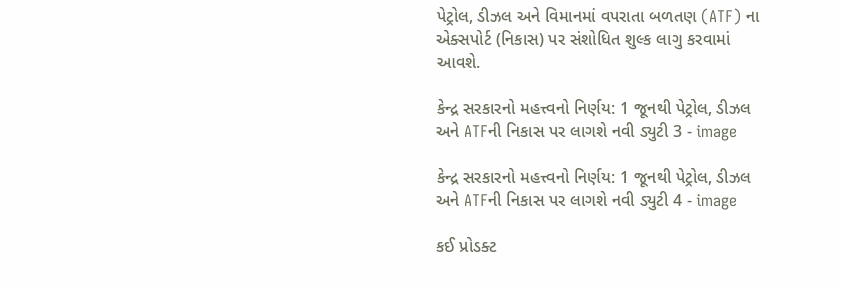પેટ્રોલ, ડીઝલ અને વિમાનમાં વપરાતા બળતણ (ATF) ના એક્સપોર્ટ (નિકાસ) પર સંશોધિત શુલ્ક લાગુ કરવામાં આવશે.

કેન્દ્ર સરકારનો મહત્ત્વનો નિર્ણય: 1 જૂનથી પેટ્રોલ, ડીઝલ અને ATFની નિકાસ પર લાગશે નવી ડ્યુટી 3 - image

કેન્દ્ર સરકારનો મહત્ત્વનો નિર્ણય: 1 જૂનથી પેટ્રોલ, ડીઝલ અને ATFની નિકાસ પર લાગશે નવી ડ્યુટી 4 - image

કઈ પ્રોડક્ટ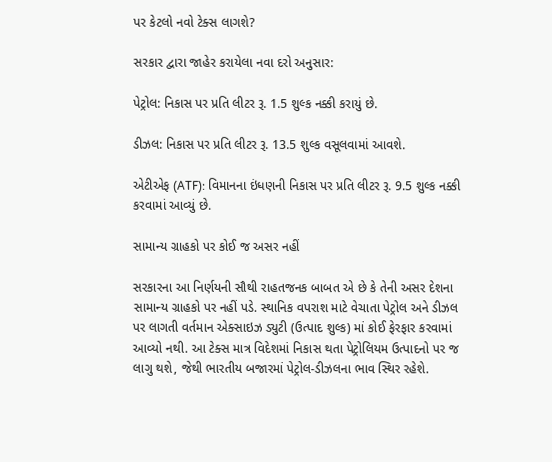પર કેટલો નવો ટેક્સ લાગશે?

સરકાર દ્વારા જાહેર કરાયેલા નવા દરો અનુસાર:

પેટ્રોલ: નિકાસ પર પ્રતિ લીટર રૂ. 1.5 શુલ્ક નક્કી કરાયું છે.

ડીઝલ: નિકાસ પર પ્રતિ લીટર રૂ. 13.5 શુલ્ક વસૂલવામાં આવશે.

એટીએફ (ATF): વિમાનના ઇંધણની નિકાસ પર પ્રતિ લીટર રૂ. 9.5 શુલ્ક નક્કી કરવામાં આવ્યું છે.

સામાન્ય ગ્રાહકો પર કોઈ જ અસર નહીં

સરકારના આ નિર્ણયની સૌથી રાહતજનક બાબત એ છે કે તેની અસર દેશના સામાન્ય ગ્રાહકો પર નહીં પડે. સ્થાનિક વપરાશ માટે વેચાતા પેટ્રોલ અને ડીઝલ પર લાગતી વર્તમાન એક્સાઇઝ ડ્યુટી (ઉત્પાદ શુલ્ક) માં કોઈ ફેરફાર કરવામાં આવ્યો નથી. આ ટેક્સ માત્ર વિદેશમાં નિકાસ થતા પેટ્રોલિયમ ઉત્પાદનો પર જ લાગુ થશે, જેથી ભારતીય બજારમાં પેટ્રોલ-ડીઝલના ભાવ સ્થિર રહેશે.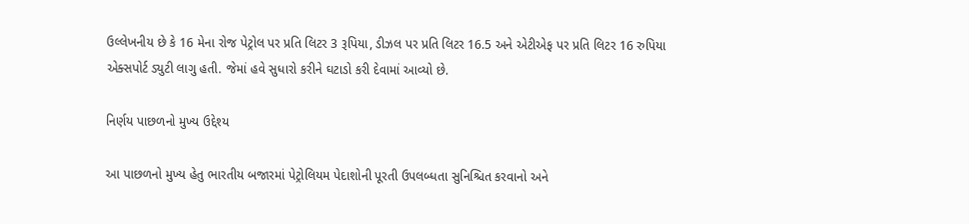ઉલ્લેખનીય છે કે 16 મેના રોજ પેટ્રોલ પર પ્રતિ લિટર 3 રૂપિયા, ડીઝલ પર પ્રતિ લિટર 16.5 અને એટીએફ પર પ્રતિ લિટર 16 રુપિયા એક્સપોર્ટ ડ્યુટી લાગુ હતી. જેમાં હવે સુધારો કરીને ઘટાડો કરી દેવામાં આવ્યો છે.

નિર્ણય પાછળનો મુખ્ય ઉદ્દેશ્ય

આ પાછળનો મુખ્ય હેતુ ભારતીય બજારમાં પેટ્રોલિયમ પેદાશોની પૂરતી ઉપલબ્ધતા સુનિશ્ચિત કરવાનો અને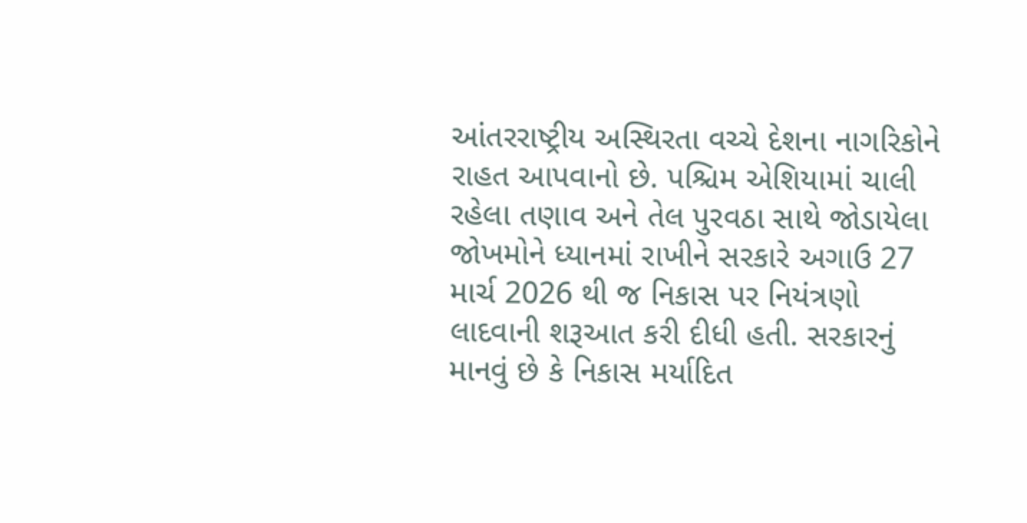આંતરરાષ્ટ્રીય અસ્થિરતા વચ્ચે દેશના નાગરિકોને રાહત આપવાનો છે. પશ્ચિમ એશિયામાં ચાલી રહેલા તણાવ અને તેલ પુરવઠા સાથે જોડાયેલા જોખમોને ધ્યાનમાં રાખીને સરકારે અગાઉ 27 માર્ચ 2026 થી જ નિકાસ પર નિયંત્રણો લાદવાની શરૂઆત કરી દીધી હતી. સરકારનું માનવું છે કે નિકાસ મર્યાદિત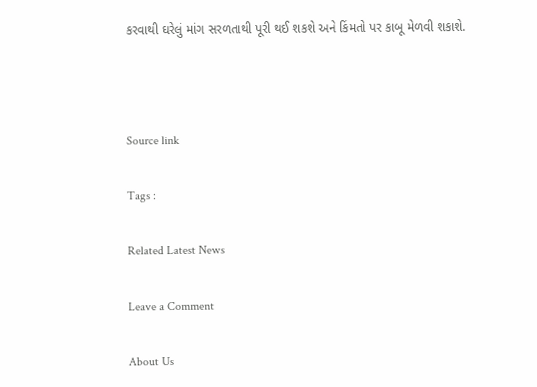કરવાથી ઘરેલું માંગ સરળતાથી પૂરી થઈ શકશે અને કિંમતો પર કાબૂ મેળવી શકાશે.



Source link

Tags :

Related Latest News

Leave a Comment

About Us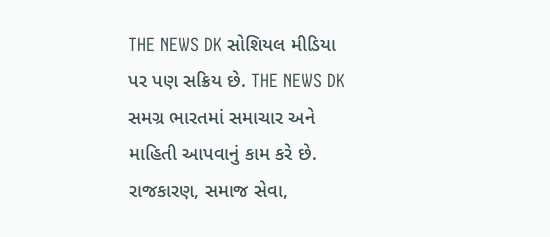THE NEWS DK સોશિયલ મીડિયા પર પણ સક્રિય છે. THE NEWS DK સમગ્ર ભારતમાં સમાચાર અને માહિતી આપવાનું કામ કરે છે. રાજકારણ, સમાજ સેવા,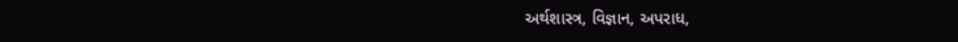અર્થશાસ્ત્ર, વિજ્ઞાન, અપરાધ,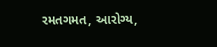રમતગમત, આરોગ્ય,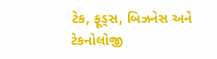ટેક, ફૂડ્સ, બિઝનેસ અને ટેકનોલોજી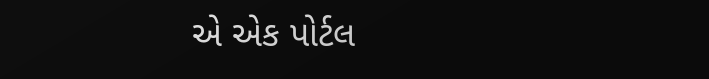એ એક પોર્ટલ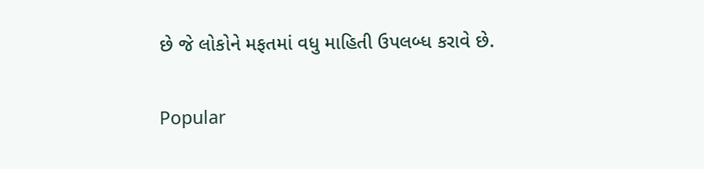છે જે લોકોને મફતમાં વધુ માહિતી ઉપલબ્ધ કરાવે છે.

Popular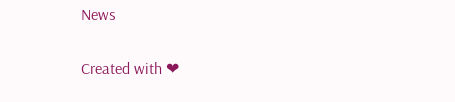News

Created with ❤